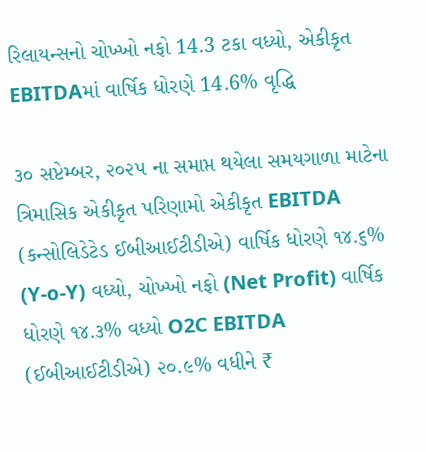રિલાયન્સનો ચોખ્ખો નફો 14.3 ટકા વધ્યો, એકીકૃત EBITDAમાં વાર્ષિક ધોરણે 14.6% વૃદ્ધિ

૩૦ સપ્ટેમ્બર, ૨૦૨૫ ના સમાપ્ત થયેલા સમયગાળા માટેના ત્રિમાસિક એકીકૃત પરિણામો એકીકૃત EBITDA (કન્સોલિડેટેડ ઈબીઆઈટીડીએ) વાર્ષિક ધોરણે ૧૪.૬% (Y-o-Y) વધ્યો, ચોખ્ખો નફો (Net Profit) વાર્ષિક ધોરણે ૧૪.૩% વધ્યો O2C EBITDA (ઈબીઆઈટીડીએ) ૨૦.૯% વધીને ₹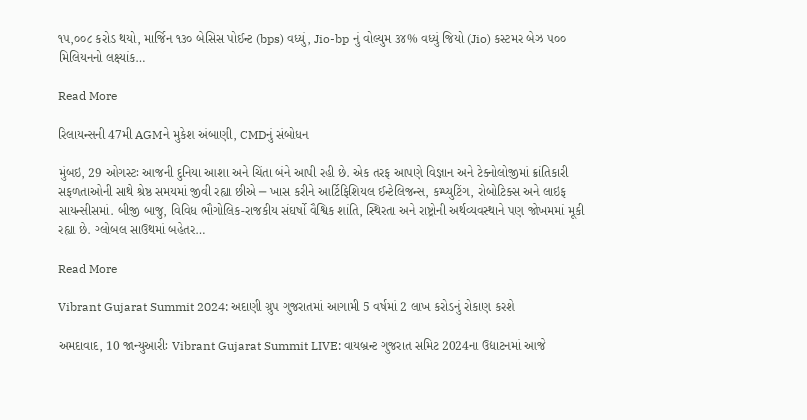૧૫,૦૦૮ કરોડ થયો, માર્જિન ૧૩૦ બેસિસ પોઈન્ટ (bps) વધ્યું, Jio-bp નું વોલ્યુમ ૩૪% વધ્યું જિયો (Jio) કસ્ટમર બેઝ ૫૦૦ મિલિયનનો લક્ષ્યાંક…

Read More

રિલાયન્સની 47મી AGMને મુકેશ અંબાણી, CMDનું સંબોધન

મુંબઇ, 29 ઓગસ્ટઃ આજની દુનિયા આશા અને ચિંતા બંને આપી રહી છે. એક તરફ આપણે વિજ્ઞાન અને ટેક્નોલોજીમાં ક્રાંતિકારી સફળતાઓની સાથે શ્રેષ્ઠ સમયમાં જીવી રહ્યા છીએ ─ ખાસ કરીને આર્ટિફિશિયલ ઈન્ટેલિજન્સ, કમ્પ્યુટિંગ, રોબોટિક્સ અને લાઇફ સાયન્સીસમાં. બીજી બાજુ, વિવિધ ભૌગોલિક-રાજકીય સંઘર્ષો વૈશ્વિક શાંતિ, સ્થિરતા અને રાષ્ટ્રોની અર્થવ્યવસ્થાને પણ જોખમમાં મૂકી રહ્યા છે. ગ્લોબલ સાઉથમાં બહેતર…

Read More

Vibrant Gujarat Summit 2024: અદાણી ગ્રુપ ગુજરાતમાં આગામી 5 વર્ષમાં 2 લાખ કરોડનું રોકાણ કરશે

અમદાવાદ, 10 જાન્યુઆરીઃ Vibrant Gujarat Summit LIVE: વાયબ્રન્ટ ગુજરાત સમિટ 2024ના ઉદ્યાટનમાં આજે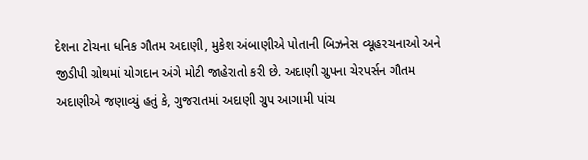દેશના ટોચના ધનિક ગૌતમ અદાણી, મુકેશ અંબાણીએ પોતાની બિઝનેસ વ્યૂહરચનાઓ અને જીડીપી ગ્રોથમાં યોગદાન અંગે મોટી જાહેરાતો કરી છે. અદાણી ગ્રુપના ચેરપર્સન ગૌતમ અદાણીએ જણાવ્યું હતું કે, ગુજરાતમાં અદાણી ગ્રુપ આગામી પાંચ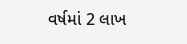વર્ષમાં 2 લાખ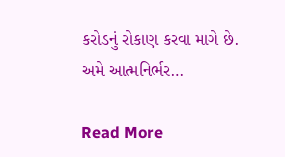કરોડનું રોકાણ કરવા માગે છે. અમે આત્મનિર્ભર…

Read More